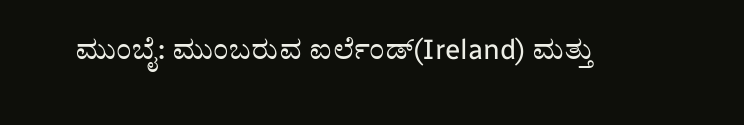ಮುಂಬೈ: ಮುಂಬರುವ ಐರ್ಲೆಂಡ್(Ireland) ಮತ್ತು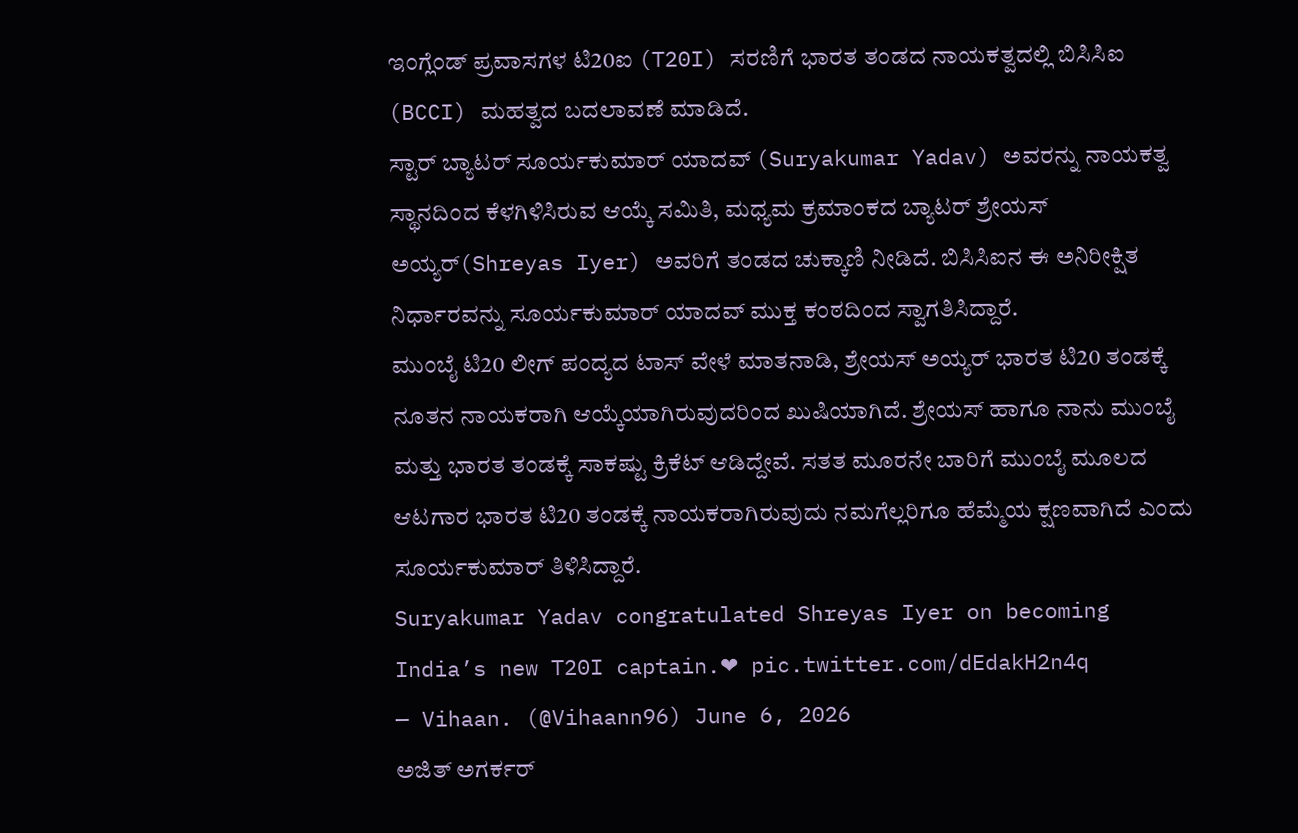ಇಂಗ್ಲೆಂಡ್ ಪ್ರವಾಸಗಳ ಟಿ20ಐ (T20I) ಸರಣಿಗೆ ಭಾರತ ತಂಡದ ನಾಯಕತ್ವದಲ್ಲಿ ಬಿಸಿಸಿಐ (BCCI) ಮಹತ್ವದ ಬದಲಾವಣೆ ಮಾಡಿದೆ.
ಸ್ಟಾರ್ ಬ್ಯಾಟರ್ ಸೂರ್ಯಕುಮಾರ್ ಯಾದವ್ (Suryakumar Yadav) ಅವರನ್ನು ನಾಯಕತ್ವ ಸ್ಥಾನದಿಂದ ಕೆಳಗಿಳಿಸಿರುವ ಆಯ್ಕೆ ಸಮಿತಿ, ಮಧ್ಯಮ ಕ್ರಮಾಂಕದ ಬ್ಯಾಟರ್ ಶ್ರೇಯಸ್ ಅಯ್ಯರ್(Shreyas Iyer) ಅವರಿಗೆ ತಂಡದ ಚುಕ್ಕಾಣಿ ನೀಡಿದೆ. ಬಿಸಿಸಿಐನ ಈ ಅನಿರೀಕ್ಷಿತ ನಿರ್ಧಾರವನ್ನು ಸೂರ್ಯಕುಮಾರ್ ಯಾದವ್ ಮುಕ್ತ ಕಂಠದಿಂದ ಸ್ವಾಗತಿಸಿದ್ದಾರೆ.
ಮುಂಬೈ ಟಿ20 ಲೀಗ್ ಪಂದ್ಯದ ಟಾಸ್ ವೇಳೆ ಮಾತನಾಡಿ, ಶ್ರೇಯಸ್ ಅಯ್ಯರ್ ಭಾರತ ಟಿ20 ತಂಡಕ್ಕೆ ನೂತನ ನಾಯಕರಾಗಿ ಆಯ್ಕೆಯಾಗಿರುವುದರಿಂದ ಖುಷಿಯಾಗಿದೆ. ಶ್ರೇಯಸ್ ಹಾಗೂ ನಾನು ಮುಂಬೈ ಮತ್ತು ಭಾರತ ತಂಡಕ್ಕೆ ಸಾಕಷ್ಟು ಕ್ರಿಕೆಟ್ ಆಡಿದ್ದೇವೆ. ಸತತ ಮೂರನೇ ಬಾರಿಗೆ ಮುಂಬೈ ಮೂಲದ ಆಟಗಾರ ಭಾರತ ಟಿ20 ತಂಡಕ್ಕೆ ನಾಯಕರಾಗಿರುವುದು ನಮಗೆಲ್ಲರಿಗೂ ಹೆಮ್ಮೆಯ ಕ್ಷಣವಾಗಿದೆ ಎಂದು ಸೂರ್ಯಕುಮಾರ್ ತಿಳಿಸಿದ್ದಾರೆ.
Suryakumar Yadav congratulated Shreyas Iyer on becoming India’s new T20I captain.❤ pic.twitter.com/dEdakH2n4q
— Vihaan. (@Vihaann96) June 6, 2026
ಅಜಿತ್ ಅಗರ್ಕರ್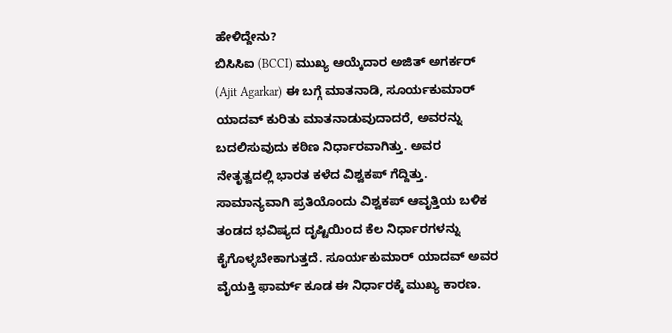ಹೇಳಿದ್ದೇನು?
ಬಿಸಿಸಿಐ (BCCI) ಮುಖ್ಯ ಆಯ್ಕೆದಾರ ಅಜಿತ್ ಅಗರ್ಕರ್ (Ajit Agarkar) ಈ ಬಗ್ಗೆ ಮಾತನಾಡಿ, ಸೂರ್ಯಕುಮಾರ್ ಯಾದವ್ ಕುರಿತು ಮಾತನಾಡುವುದಾದರೆ, ಅವರನ್ನು ಬದಲಿಸುವುದು ಕಠಿಣ ನಿರ್ಧಾರವಾಗಿತ್ತು. ಅವರ ನೇತೃತ್ವದಲ್ಲಿ ಭಾರತ ಕಳೆದ ವಿಶ್ವಕಪ್ ಗೆದ್ದಿತ್ತು. ಸಾಮಾನ್ಯವಾಗಿ ಪ್ರತಿಯೊಂದು ವಿಶ್ವಕಪ್ ಆವೃತ್ತಿಯ ಬಳಿಕ ತಂಡದ ಭವಿಷ್ಯದ ದೃಷ್ಟಿಯಿಂದ ಕೆಲ ನಿರ್ಧಾರಗಳನ್ನು ಕೈಗೊಳ್ಳಬೇಕಾಗುತ್ತದೆ. ಸೂರ್ಯಕುಮಾರ್ ಯಾದವ್ ಅವರ ವೈಯಕ್ತಿ ಫಾರ್ಮ್ ಕೂಡ ಈ ನಿರ್ಧಾರಕ್ಕೆ ಮುಖ್ಯ ಕಾರಣ.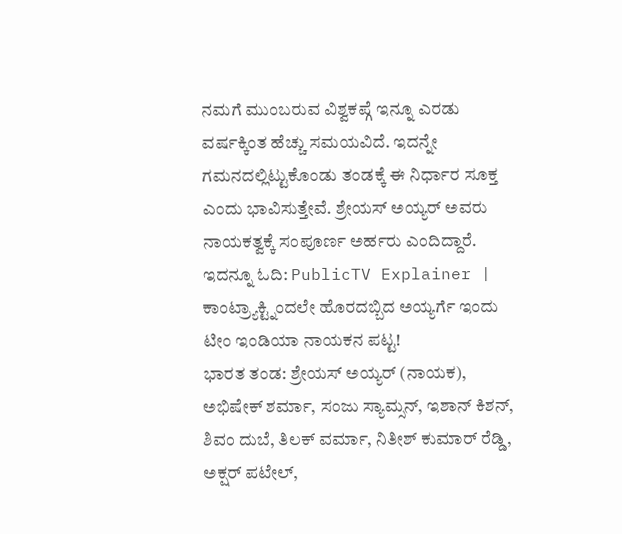ನಮಗೆ ಮುಂಬರುವ ವಿಶ್ವಕಪ್ಗೆ ಇನ್ನೂ ಎರಡು ವರ್ಷಕ್ಕಿಂತ ಹೆಚ್ಚು ಸಮಯವಿದೆ. ಇದನ್ನೇ ಗಮನದಲ್ಲಿಟ್ಟುಕೊಂಡು ತಂಡಕ್ಕೆ ಈ ನಿರ್ಧಾರ ಸೂಕ್ತ ಎಂದು ಭಾವಿಸುತ್ತೇವೆ. ಶ್ರೇಯಸ್ ಅಯ್ಯರ್ ಅವರು ನಾಯಕತ್ವಕ್ಕೆ ಸಂಪೂರ್ಣ ಅರ್ಹರು ಎಂದಿದ್ದಾರೆ. ಇದನ್ನೂ ಓದಿ: PublicTV Explainer | ಕಾಂಟ್ರ್ಯಾಕ್ಟ್ನಿಂದಲೇ ಹೊರದಬ್ಬಿದ ಅಯ್ಯರ್ಗೆ ಇಂದು ಟೀಂ ಇಂಡಿಯಾ ನಾಯಕನ ಪಟ್ಟ!
ಭಾರತ ತಂಡ: ಶ್ರೇಯಸ್ ಅಯ್ಯರ್ (ನಾಯಕ), ಅಭಿಷೇಕ್ ಶರ್ಮಾ, ಸಂಜು ಸ್ಯಾಮ್ಸನ್, ಇಶಾನ್ ಕಿಶನ್, ಶಿವಂ ದುಬೆ, ತಿಲಕ್ ವರ್ಮಾ, ನಿತೀಶ್ ಕುಮಾರ್ ರೆಡ್ಡಿ, ಅಕ್ಷರ್ ಪಟೇಲ್,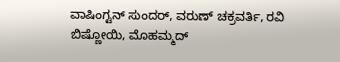ವಾಷಿಂಗ್ಟನ್ ಸುಂದರ್, ವರುಣ್ ಚಕ್ರವರ್ತಿ, ರವಿ ಬಿಷ್ಣೋಯಿ, ಮೊಹಮ್ಮದ್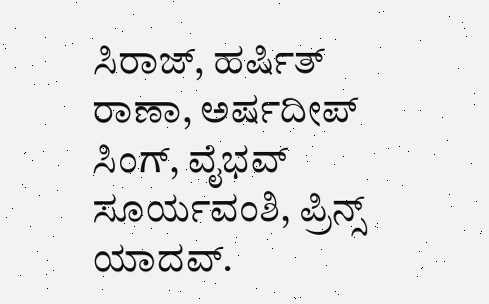ಸಿರಾಜ್, ಹರ್ಷಿತ್ ರಾಣಾ, ಅರ್ಷದೀಪ್ ಸಿಂಗ್, ವೈಭವ್ ಸೂರ್ಯವಂಶಿ, ಪ್ರಿನ್ಸ್ ಯಾದವ್.